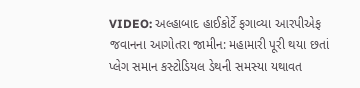VIDEO: અલ્હાબાદ હાઈકોર્ટે ફગાવ્યા આરપીએફ જવાનના આગોતરા જામીન: મહામારી પૂરી થયા છતાં પ્લેગ સમાન કસ્ટોડિયલ ડેથની સમસ્યા યથાવત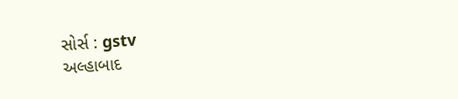સોર્સ : gstv
અલ્હાબાદ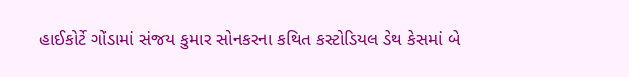હાઈકોર્ટે ગોંડામાં સંજય કુમાર સોનકરના કથિત કસ્ટોડિયલ ડેથ કેસમાં બે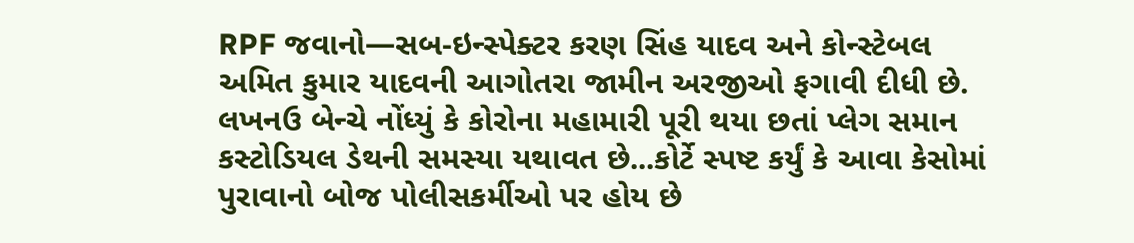RPF જવાનો—સબ-ઇન્સ્પેક્ટર કરણ સિંહ યાદવ અને કોન્સ્ટેબલ અમિત કુમાર યાદવની આગોતરા જામીન અરજીઓ ફગાવી દીધી છે. લખનઉ બેન્ચે નોંધ્યું કે કોરોના મહામારી પૂરી થયા છતાં પ્લેગ સમાન કસ્ટોડિયલ ડેથની સમસ્યા યથાવત છે...કોર્ટે સ્પષ્ટ કર્યું કે આવા કેસોમાં પુરાવાનો બોજ પોલીસકર્મીઓ પર હોય છે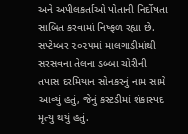અને અપીલકર્તાઓ પોતાની નિર્દોષતા સાબિત કરવામાં નિષ્ફળ રહ્યા છે. સપ્ટેમ્બર ૨૦૨૫માં માલગાડીમાંથી સરસવના તેલના ડબ્બા ચોરીની તપાસ દરમિયાન સોનકરનું નામ સામે આવ્યું હતું, જેનું કસ્ટડીમાં શંકાસ્પદ મૃત્યુ થયું હતું.